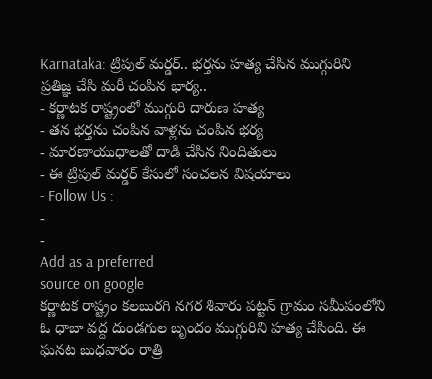Karnataka: ట్రిపుల్ మర్డర్.. భర్తను హత్య చేసిన ముగ్గురిని ప్రతిజ్ఞ చేసి మరీ చంపిన భార్య..
- కర్ణాటక రాష్ట్రంలో ముగ్గురి దారుణ హత్య
- తన భర్తను చంపిన వాళ్లను చంపిన భర్య
- మారణాయుధాలతో దాడి చేసిన నిందితులు
- ఈ ట్రిపుల్ మర్డర్ కేసులో సంచలన విషయాలు
- Follow Us :
-
-
Add as a preferred
source on google
కర్ణాటక రాష్ట్రం కలబురగి నగర శివారు పట్టన్ గ్రామం సమీపంలోని ఓ ధాబా వద్ద దుండగుల బృందం ముగ్గురిని హత్య చేసింది. ఈ ఘనట బుధవారం రాత్రి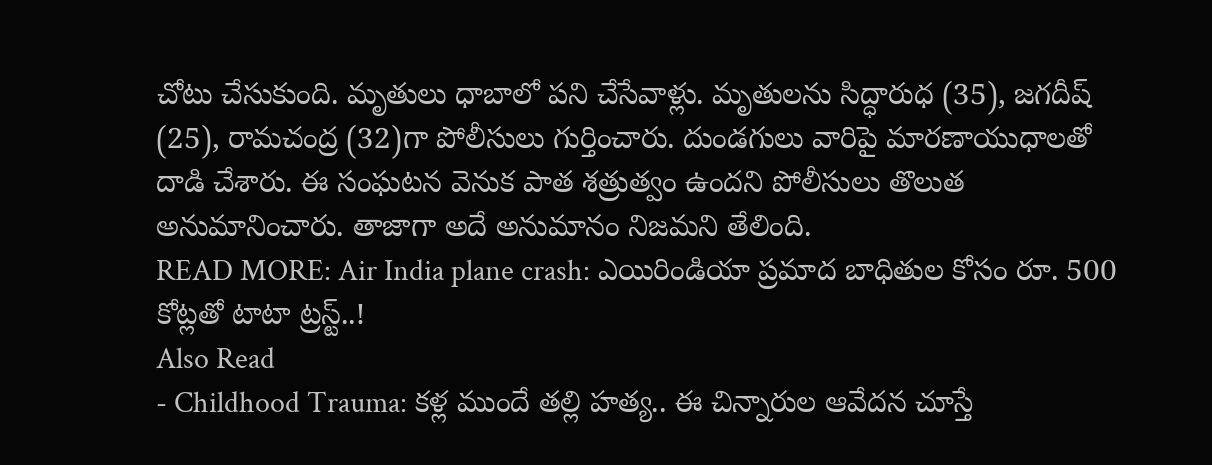చోటు చేసుకుంది. మృతులు ధాబాలో పని చేసేవాళ్లు. మృతులను సిద్ధారుధ (35), జగదీష్ (25), రామచంద్ర (32)గా పోలీసులు గుర్తించారు. దుండగులు వారిపై మారణాయుధాలతో దాడి చేశారు. ఈ సంఘటన వెనుక పాత శత్రుత్వం ఉందని పోలీసులు తొలుత అనుమానించారు. తాజాగా అదే అనుమానం నిజమని తేలింది.
READ MORE: Air India plane crash: ఎయిరిండియా ప్రమాద బాధితుల కోసం రూ. 500 కోట్లతో టాటా ట్రస్ట్..!
Also Read
- Childhood Trauma: కళ్ల ముందే తల్లి హత్య.. ఈ చిన్నారుల ఆవేదన చూస్తే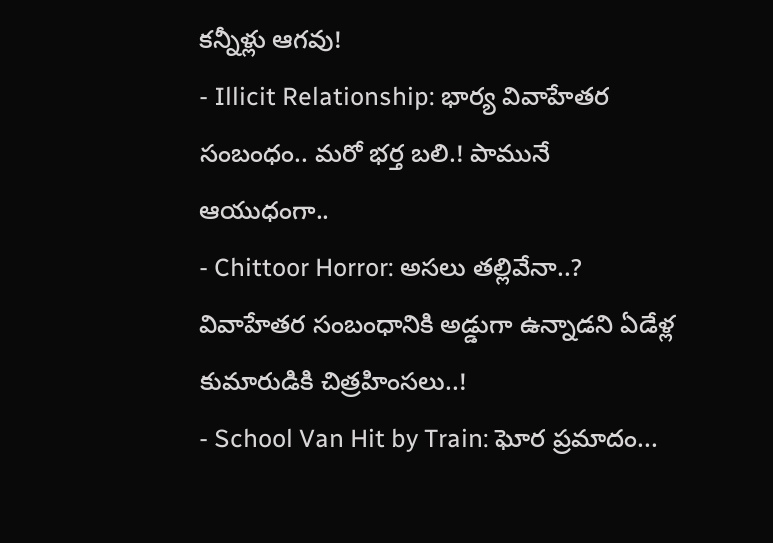కన్నీళ్లు ఆగవు!
- Illicit Relationship: భార్య వివాహేతర సంబంధం.. మరో భర్త బలి.! పామునే ఆయుధంగా..
- Chittoor Horror: అసలు తల్లివేనా..? వివాహేతర సంబంధానికి అడ్డుగా ఉన్నాడని ఏడేళ్ల కుమారుడికి చిత్రహింసలు..!
- School Van Hit by Train: ఘోర ప్రమాదం...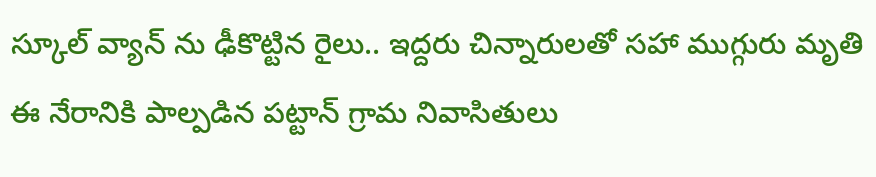స్కూల్ వ్యాన్ ను ఢీకొట్టిన రైలు.. ఇద్దరు చిన్నారులతో సహా ముగ్గురు మృతి
ఈ నేరానికి పాల్పడిన పట్టాన్ గ్రామ నివాసితులు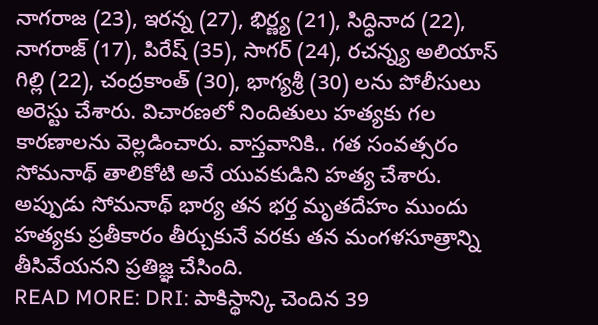నాగరాజ (23), ఇరన్న (27), భిర్ణ్య (21), సిద్ధినాద (22), నాగరాజ్ (17), పిరేష్ (35), సాగర్ (24), రచన్న్య అలియాస్ గిల్లి (22), చంద్రకాంత్ (30), భాగ్యశ్రీ (30) లను పోలీసులు అరెస్టు చేశారు. విచారణలో నిందితులు హత్యకు గల కారణాలను వెల్లడించారు. వాస్తవానికి.. గత సంవత్సరం సోమనాథ్ తాలికోటి అనే యువకుడిని హత్య చేశారు. అప్పుడు సోమనాథ్ భార్య తన భర్త మృతదేహం ముందు హత్యకు ప్రతీకారం తీర్చుకునే వరకు తన మంగళసూత్రాన్ని తీసివేయనని ప్రతిజ్ఞ చేసింది.
READ MORE: DRI: పాకిస్థాన్కి చెందిన 39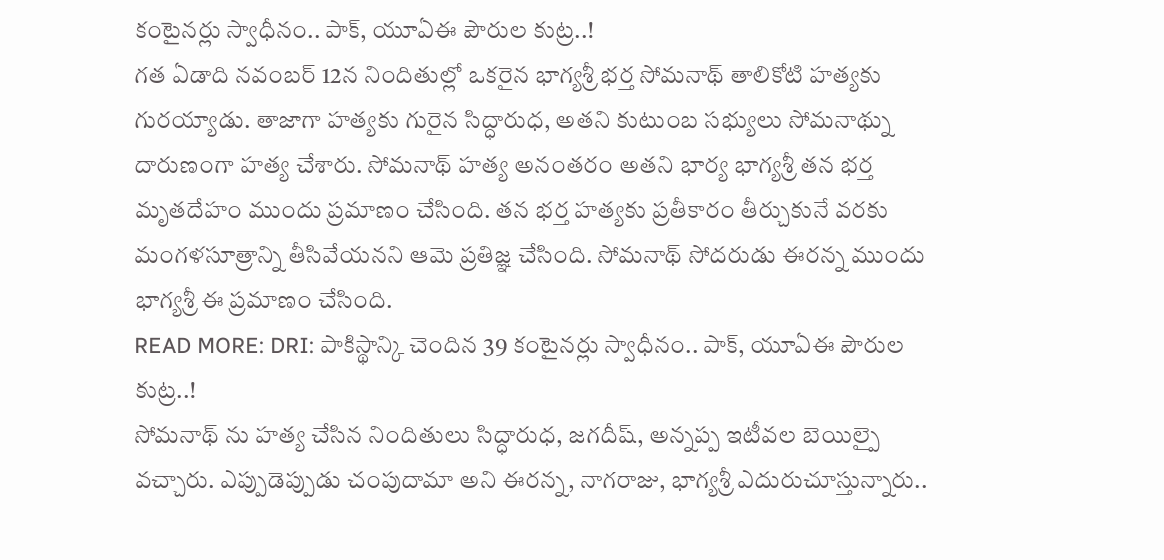కంటైనర్లు స్వాధీనం.. పాక్, యూఏఈ పౌరుల కుట్ర..!
గత ఏడాది నవంబర్ 12న నిందితుల్లో ఒకరైన భాగ్యశ్రీ భర్త సోమనాథ్ తాలికోటి హత్యకు గురయ్యాడు. తాజాగా హత్యకు గురైన సిద్ధారుధ, అతని కుటుంబ సభ్యులు సోమనాథ్ను దారుణంగా హత్య చేశారు. సోమనాథ్ హత్య అనంతరం అతని భార్య భాగ్యశ్రీ తన భర్త మృతదేహం ముందు ప్రమాణం చేసింది. తన భర్త హత్యకు ప్రతీకారం తీర్చుకునే వరకు మంగళసూత్రాన్ని తీసివేయనని ఆమె ప్రతిజ్ఞ చేసింది. సోమనాథ్ సోదరుడు ఈరన్న ముందు భాగ్యశ్రీ ఈ ప్రమాణం చేసింది.
READ MORE: DRI: పాకిస్థాన్కి చెందిన 39 కంటైనర్లు స్వాధీనం.. పాక్, యూఏఈ పౌరుల కుట్ర..!
సోమనాథ్ ను హత్య చేసిన నిందితులు సిద్ధారుధ, జగదీష్, అన్నప్ప ఇటీవల బెయిల్పై వచ్చారు. ఎప్పుడెప్పుడు చంపుదామా అని ఈరన్న, నాగరాజు, భాగ్యశ్రీ ఎదురుచూస్తున్నారు..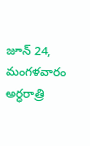జూన్ 24, మంగళవారం అర్ధరాత్రి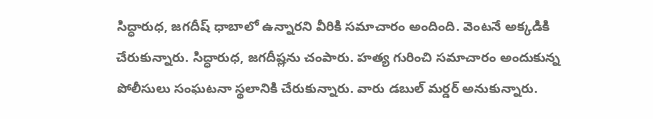సిద్ధారుధ, జగదీష్ ధాబాలో ఉన్నారని వీరికి సమాచారం అందింది. వెంటనే అక్కడికి చేరుకున్నారు. సిద్ధారుధ, జగదీష్లను చంపారు. హత్య గురించి సమాచారం అందుకున్న పోలీసులు సంఘటనా స్థలానికి చేరుకున్నారు. వారు డబుల్ మర్డర్ అనుకున్నారు.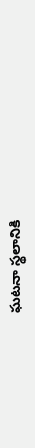ఘటనా స్థలానికి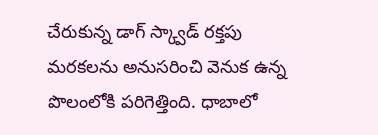చేరుకున్న డాగ్ స్క్వాడ్ రక్తపు మరకలను అనుసరించి వెనుక ఉన్న పొలంలోకి పరిగెత్తింది. ధాబాలో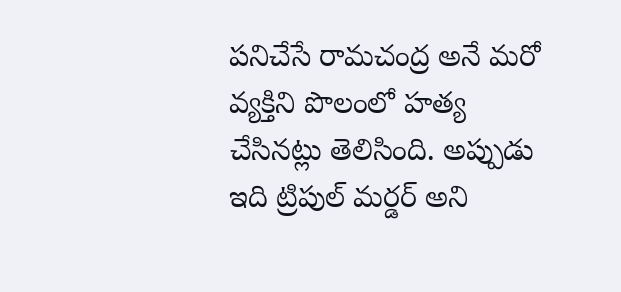పనిచేసే రామచంద్ర అనే మరో వ్యక్తిని పొలంలో హత్య చేసినట్లు తెలిసింది. అప్పుడు ఇది ట్రిపుల్ మర్డర్ అని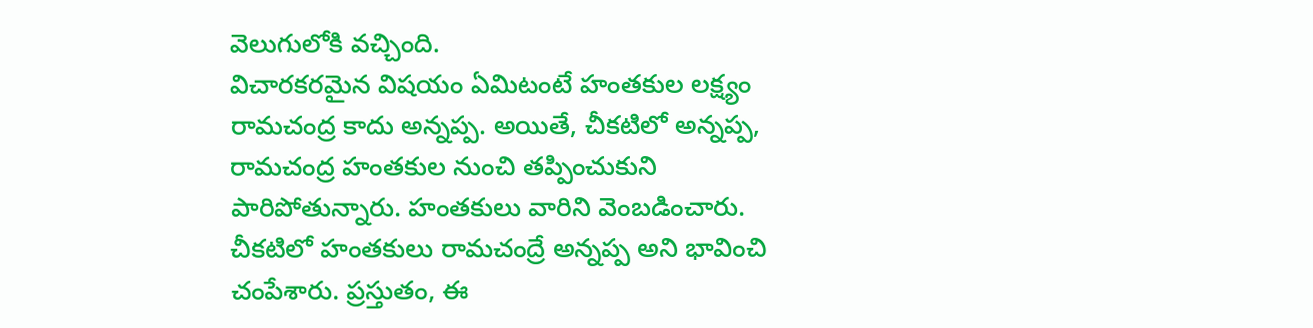వెలుగులోకి వచ్చింది.
విచారకరమైన విషయం ఏమిటంటే హంతకుల లక్ష్యం రామచంద్ర కాదు అన్నప్ప. అయితే, చీకటిలో అన్నప్ప, రామచంద్ర హంతకుల నుంచి తప్పించుకుని పారిపోతున్నారు. హంతకులు వారిని వెంబడించారు. చీకటిలో హంతకులు రామచంద్రే అన్నప్ప అని భావించి చంపేశారు. ప్రస్తుతం, ఈ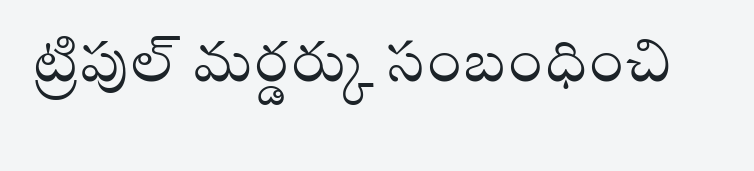ట్రిపుల్ మర్డర్కు సంబంధించి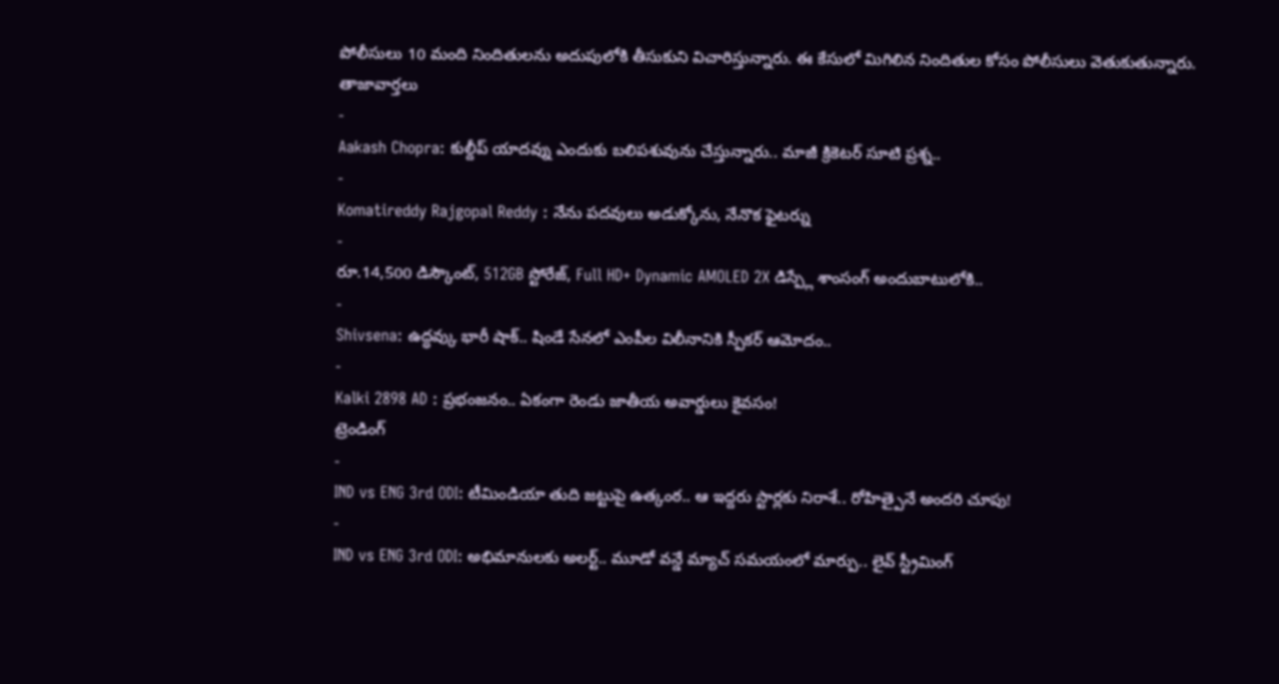పోలీసులు 10 మంది నిందితులను అదుపులోకి తీసుకుని విచారిస్తున్నారు. ఈ కేసులో మిగిలిన నిందితుల కోసం పోలీసులు వెతుకుతున్నారు.
తాజావార్తలు
-
Aakash Chopra: కుల్దీప్ యాదవ్ను ఎందుకు బలిపశువును చేస్తున్నారు.. మాజీ క్రికెటర్ సూటి ప్రశ్న..
-
Komatireddy Rajgopal Reddy : నేను పదవులు అడుక్కోను, నేనొక ఫైటర్ను
-
రూ.14,500 డిస్కౌంట్, 512GB స్టోరేజ్, Full HD+ Dynamic AMOLED 2X డిస్ప్లే శాంసంగ్ అందుబాటులోకి..
-
Shivsena: ఉద్ధవ్కు భారీ షాక్.. షిండే సేనలో ఎంపీల విలీనానికి స్పీకర్ ఆమోదం..
-
Kalki 2898 AD : ప్రభంజనం.. ఏకంగా రెండు జాతీయ అవార్డులు కైవసం!
ట్రెండింగ్
-
IND vs ENG 3rd ODI: టీమిండియా తుది జట్టుపై ఉత్కంఠ.. ఆ ఇద్దరు స్టార్లకు నిరాశే.. రోహిత్పైనే అందరి చూపు!
-
IND vs ENG 3rd ODI: అభిమానులకు అలర్ట్.. మూడో వన్డే మ్యాచ్ సమయంలో మార్పు.. లైవ్ స్ట్రీమింగ్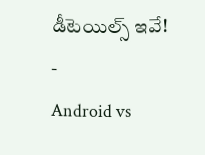డీటెయిల్స్ ఇవే!
-
Android vs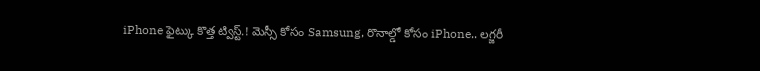iPhone ఫైట్కు కొత్త ట్విస్ట్.! మెస్సీ కోసం Samsung, రొనాల్డో కోసం iPhone.. లగ్జరీ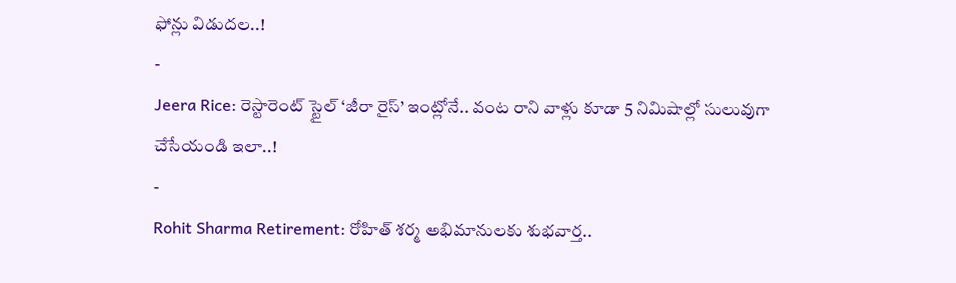ఫోన్లు విడుదల..!
-
Jeera Rice: రెస్టారెంట్ స్టైల్ ‘జీరా రైస్’ ఇంట్లోనే.. వంట రాని వాళ్లు కూడా 5 నిమిషాల్లో సులువుగా చేసేయండి ఇలా..!
-
Rohit Sharma Retirement: రోహిత్ శర్మ అభిమానులకు శుభవార్త..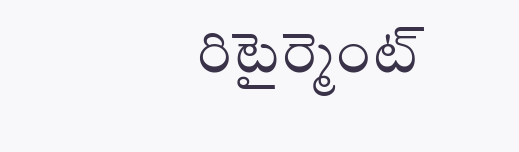రిటైర్మెంట్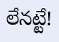లేనట్టే!